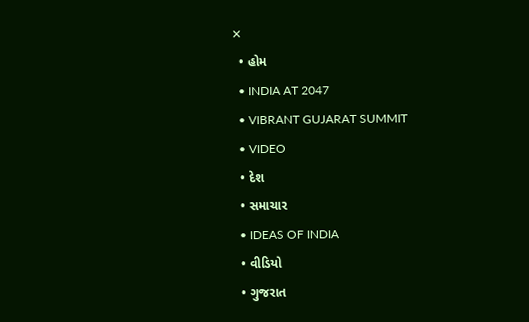✕
  • હોમ
  • INDIA AT 2047
  • VIBRANT GUJARAT SUMMIT
  • VIDEO
  • દેશ
  • સમાચાર
  • IDEAS OF INDIA
  • વીડિયો
  • ગુજરાત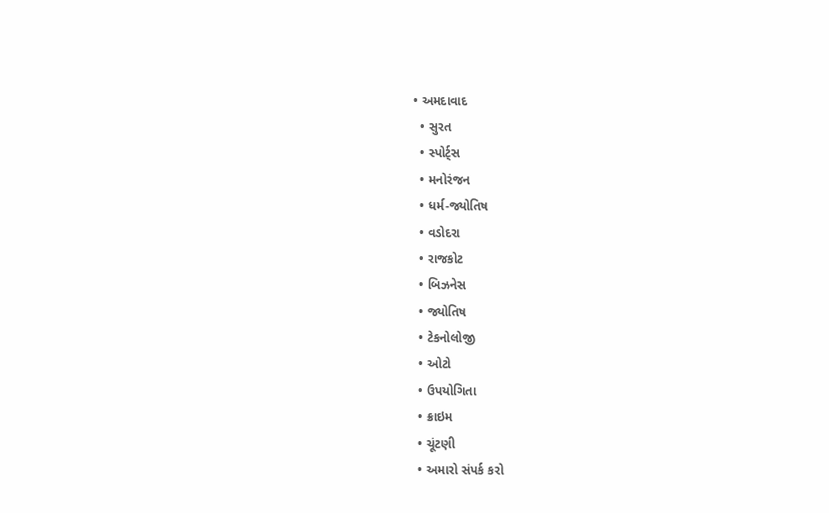• અમદાવાદ
  • સુરત
  • સ્પોર્ટ્સ
  • મનોરંજન
  • ધર્મ-જ્યોતિષ
  • વડોદરા
  • રાજકોટ
  • બિઝનેસ
  • જ્યોતિષ
  • ટેકનોલોજી
  • ઓટો
  • ઉપયોગિતા
  • ક્રાઇમ
  • ચૂંટણી
  • અમારો સંપર્ક કરો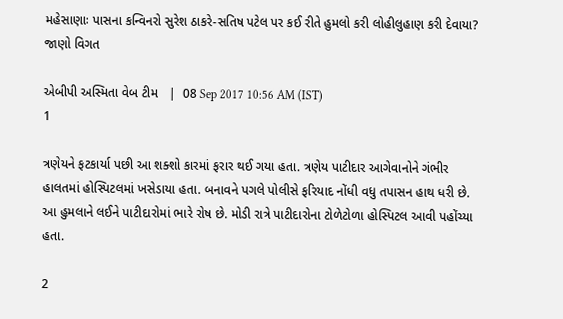મહેસાણાઃ પાસના કન્વિનરો સુરેશ ઠાકરે-સતિષ પટેલ પર કઈ રીતે હુમલો કરી લોહીલુહાણ કરી દેવાયા? જાણો વિગત

એબીપી અસ્મિતા વેબ ટીમ   |  08 Sep 2017 10:56 AM (IST)
1

ત્રણેયને ફટકાર્યા પછી આ શક્શો કારમાં ફરાર થઈ ગયા હતા. ત્રણેય પાટીદાર આગેવાનોને ગંભીર હાલતમાં હોસ્પિટલમાં ખસેડાયા હતા. બનાવને પગલે પોલીસે ફરિયાદ નોંધી વધુ તપાસન હાથ ધરી છે. આ હુમલાને લઈને પાટીદારોમાં ભારે રોષ છે. મોડી રાત્રે પાટીદારોના ટોળેટોળા હોસ્પિટલ આવી પહોંચ્યા હતા.

2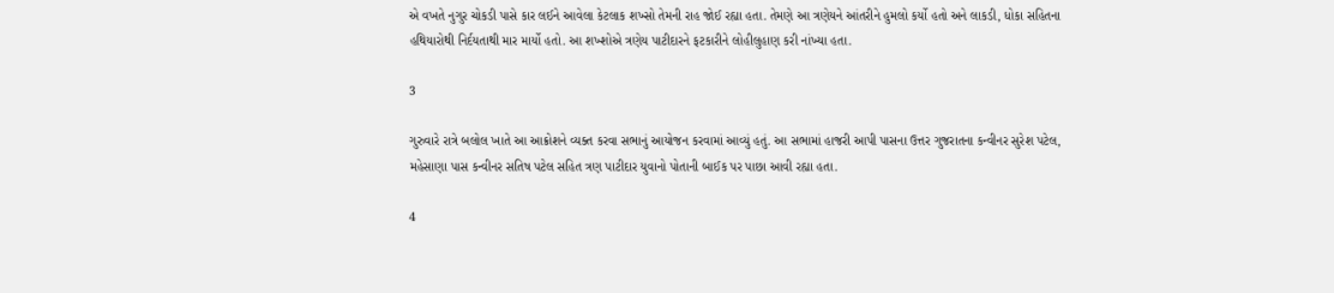એ વખતે નુગુર ચોકડી પાસે કાર લઈને આવેલા કેટલાક શખ્સો તેમની રાહ જોઈ રહ્યા હતા. તેમણે આ ત્રણેયને આંતરીને હુમલો કર્યો હતો અને લાકડી, ધોકા સહિતના હથિયારોથી નિર્દયતાથી માર માર્યો હતો. આ શખ્શોએ ત્રણેય પાટીદારને ફટકારીને લોહીલુહાણ કરી નાંખ્યા હતા.

3

ગુરુવારે રાત્રે બલોલ ખાતે આ આક્રોશને વ્યક્ત કરવા સભાનું આયોજન કરવામાં આવ્યું હતું. આ સભામાં હાજરી આપી પાસના ઉત્તર ગુજરાતના કન્વીનર સુરેશ પટેલ, મહેસાણા પાસ કન્વીનર સતિષ પટેલ સહિત ત્રણ પાટીદાર યુવાનો પોતાની બાઈક પર પાછા આવી રહ્યા હતા.

4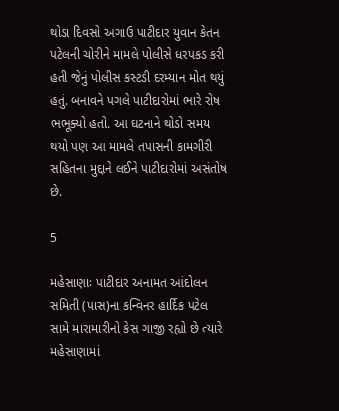થોડા દિવસો અગાઉ પાટીદાર યુવાન કેતન પટેલની ચોરીને મામલે પોલીસે ધરપકડ કરી હતી જેનું પોલીસ કસ્ટડી દરમ્યાન મોત થયું હતું. બનાવને પગલે પાટીદારોમાં ભારે રોષ ભભૂક્યો હતો. આ ઘટનાને થોડો સમય થયો પણ આ મામલે તપાસની કામગીરી સહિતના મુદ્દાને લઈને પાટીદારોમાં અસંતોષ છે.

5

મહેસાણાઃ પાટીદાર અનામત આંદોલન સમિતી (પાસ)ના કન્વિનર હાર્દિક પટેલ સામે મારામારીનો કેસ ગાજી રહ્યો છે ત્યારે મહેસાણામાં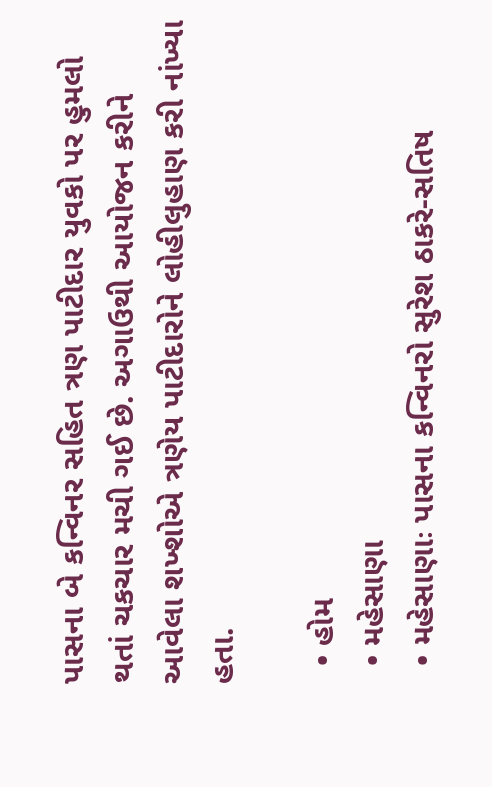પાસના બે કન્વિનર સહિત ત્રણ પાટીદાર યુવકો પર હુમલો થતાં ચકચાર મચી ગઈ છે. અગાઉથી આયોજન કરીને આવેલા શખ્શોએ ત્રણેય પાટીદારોને લોહીલુહાણ કરી નાંખ્યા હતા.

  • હોમ
  • મહેસાણા
  • મહેસાણાઃ પાસના કન્વિનરો સુરેશ ઠાકરે-સતિષ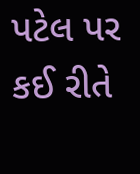પટેલ પર કઈ રીતે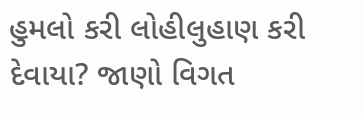હુમલો કરી લોહીલુહાણ કરી દેવાયા? જાણો વિગત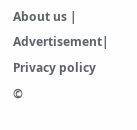About us | Advertisement| Privacy policy
©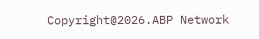Copyright@2026.ABP Network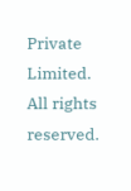Private Limited. All rights reserved.